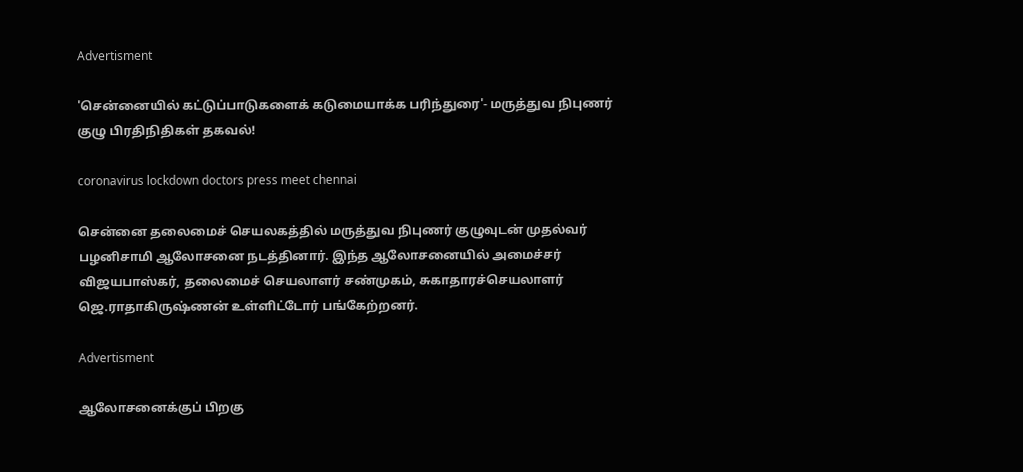Advertisment

'சென்னையில் கட்டுப்பாடுகளைக் கடுமையாக்க பரிந்துரை'- மருத்துவ நிபுணர் குழு பிரதிநிதிகள் தகவல்!

coronavirus lockdown doctors press meet chennai

சென்னை தலைமைச் செயலகத்தில் மருத்துவ நிபுணர் குழுவுடன் முதல்வர் பழனிசாமி ஆலோசனை நடத்தினார். இந்த ஆலோசனையில் அமைச்சர் விஜயபாஸ்கர், தலைமைச் செயலாளர் சண்முகம், சுகாதாரச்செயலாளர் ஜெ.ராதாகிருஷ்ணன் உள்ளிட்டோர் பங்கேற்றனர்.

Advertisment

ஆலோசனைக்குப் பிறகு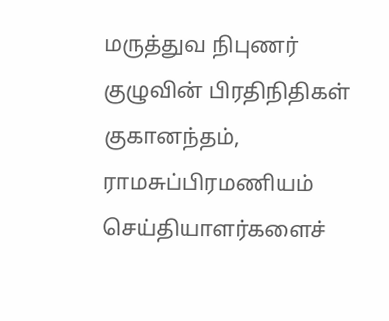மருத்துவ நிபுணர் குழுவின் பிரதிநிதிகள் குகானந்தம், ராமசுப்பிரமணியம் செய்தியாளர்களைச்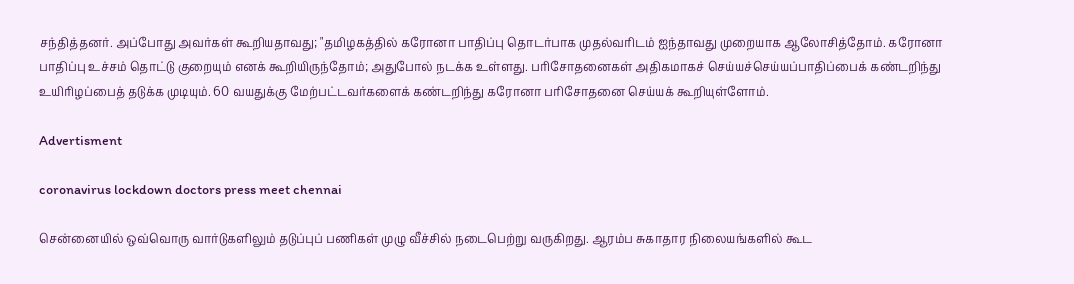சந்தித்தனர். அப்போது அவர்கள் கூறியதாவது; "தமிழகத்தில் கரோனா பாதிப்பு தொடர்பாக முதல்வரிடம் ஐந்தாவது முறையாக ஆலோசித்தோம். கரோனா பாதிப்பு உச்சம் தொட்டு குறையும் எனக் கூறியிருந்தோம்; அதுபோல் நடக்க உள்ளது. பரிசோதனைகள் அதிகமாகச் செய்யச்செய்யப்பாதிப்பைக் கண்டறிந்து உயிரிழப்பைத் தடுக்க முடியும். 60 வயதுக்கு மேற்பட்டவர்களைக் கண்டறிந்து கரோனா பரிசோதனை செய்யக் கூறியுள்ளோம்.

Advertisment

coronavirus lockdown doctors press meet chennai

சென்னையில் ஒவ்வொரு வார்டுகளிலும் தடுப்புப் பணிகள் முழு வீச்சில் நடைபெற்று வருகிறது. ஆரம்ப சுகாதார நிலையங்களில் கூட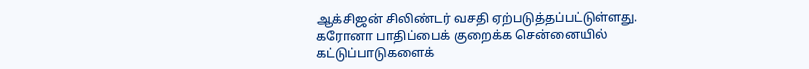ஆக்சிஜன் சிலிண்டர் வசதி ஏற்படுத்தப்பட்டுள்ளது. கரோனா பாதிப்பைக் குறைக்க சென்னையில் கட்டுப்பாடுகளைக்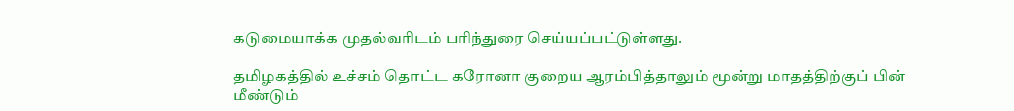கடுமையாக்க முதல்வரிடம் பரிந்துரை செய்யப்பட்டுள்ளது.

தமிழகத்தில் உச்சம் தொட்ட கரோனா குறைய ஆரம்பித்தாலும் மூன்று மாதத்திற்குப் பின் மீண்டும்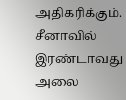அதிகரிக்கும். சீனாவில் இரண்டாவது அலை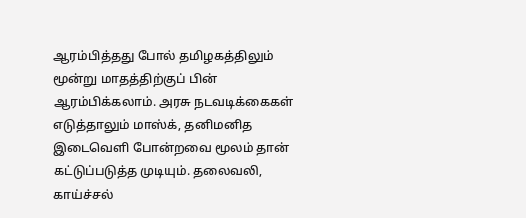ஆரம்பித்தது போல் தமிழகத்திலும் மூன்று மாதத்திற்குப் பின் ஆரம்பிக்கலாம். அரசு நடவடிக்கைகள் எடுத்தாலும் மாஸ்க், தனிமனித இடைவெளி போன்றவை மூலம் தான் கட்டுப்படுத்த முடியும். தலைவலி, காய்ச்சல்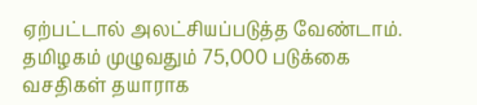ஏற்பட்டால் அலட்சியப்படுத்த வேண்டாம். தமிழகம் முழுவதும் 75,000 படுக்கை வசதிகள் தயாராக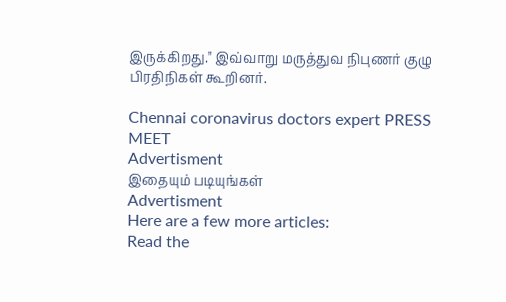இருக்கிறது." இவ்வாறு மருத்துவ நிபுணர் குழு பிரதிநிகள் கூறினர்.

Chennai coronavirus doctors expert PRESS MEET
Advertisment
இதையும் படியுங்கள்
Advertisment
Here are a few more articles:
Read the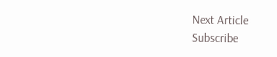Next Article
Subscribe